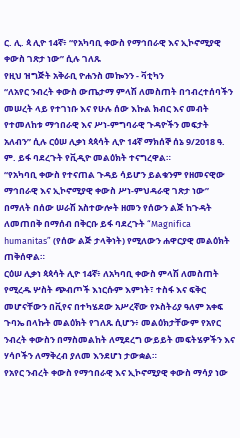ር. ሊ. ጳ ሊዮ 14ኛ፥ “የአካባቢ ቀውስ የማኅበራዊ እና ኢኮኖሚያዊ ቀውስ ገጽታ ነው” ሲሉ ገለጹ
የዚህ ዝግጅት አቅራቢ ዮሐንስ መኰንን - ቫቲካን
“ለአየር ንብረት ቀውስ ውጤታማ ምላሽ ለመስጠት በኅብረተሰባችን መሠረት ላይ የተገነቡ እና የሁሉ ሰው እኩል ክብር እና መብት የተመለከቱ ማኅበራዊ እና ሥነ-ምግባራዊ ጉዳዮችን መፍታት አለብን” ሲሉ ርዕሠ ሊቃነ ጳጳሳት ሊዮ 14ኛ ማክሰኞ ሰኔ 9/2018 ዓ. ም. ይፋ ባደረጉት የቪዲዮ መልዕክት ተናግረዋል።
“የአካባቢ ቀውስ የተናጠል ጉዳይ ሳይሆን ይልቁንም የዘመናዊው ማኅበራዊ እና ኢኮኖሚያዊ ቀውስ ሥነ-ምህዳራዊ ገጽታ ነው” በማለት በሰው ሠራሽ አስተውሎት ዘመን የሰውን ልጅ ከጉዳት ለመጠበቅ በማሰብ በቅርቡ ይፋ ባደረጉት “Magnifica humanitas” (የሰው ልጅ ታላቅነት) የሚለውን ሐዋርያዊ መልዕክት ጠቅሰዋል።
ርዕሠ ሊቃነ ጳጳሳት ሊዮ 14ኛ፥ ለአካባቢ ቀውስ ምላሽ ለመስጠት የሚረዱ ሦስት ጭብጦች እነርሱም እምነት፣ ተስፋ እና ፍቅር መሆናቸውን በቪየና በተካሄደው አሥረኛው የኦስትሪያ ዓለም አቀፍ ጉባኤ በላኩት መልዕክት የገለጹ ሲሆን፥ መልዕክታቸውም የአየር ንብረት ቀውስን በማስመልከት ለሚደረግ ውይይት መፍትሄዎችን እና ሃሳቦችን ለማቅረብ ያለመ እንደሆነ ታውቋል።
የአየር ንብረት ቀውስ የማኅበራዊ እና ኢኮኖሚያዊ ቀውስ ማሳያ ነው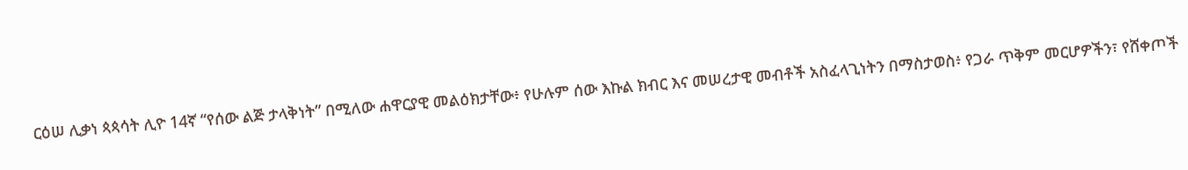ርዕሠ ሊቃነ ጳጳሳት ሊዮ 14ኛ “የሰው ልጅ ታላቅነት” በሚለው ሐዋርያዊ መልዕክታቸው፥ የሁሉም ሰው እኩል ክብር እና መሠረታዊ መብቶች አስፈላጊነትን በማስታወስ፥ የጋራ ጥቅም መርሆዎችን፣ የሸቀጦች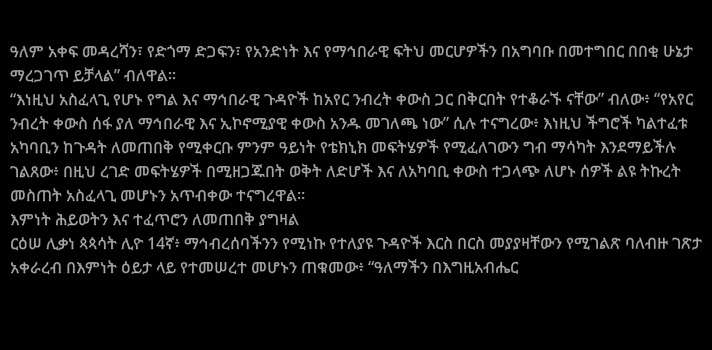ዓለም አቀፍ መዳረሻን፣ የድጎማ ድጋፍን፣ የአንድነት እና የማኅበራዊ ፍትህ መርሆዎችን በአግባቡ በመተግበር በበቂ ሁኔታ ማረጋገጥ ይቻላል” ብለዋል።
“እነዚህ አስፈላጊ የሆኑ የግል እና ማኅበራዊ ጉዳዮች ከአየር ንብረት ቀውስ ጋር በቅርበት የተቆራኙ ናቸው” ብለው፥ “የአየር ንብረት ቀውስ ሰፋ ያለ ማኅበራዊ እና ኢኮኖሚያዊ ቀውስ አንዱ መገለጫ ነው” ሲሉ ተናግረው፥ እነዚህ ችግሮች ካልተፈቱ አካባቢን ከጉዳት ለመጠበቅ የሚቀርቡ ምንም ዓይነት የቴክኒክ መፍትሄዎች የሚፈለገውን ግብ ማሳካት እንደማይችሉ ገልጸው፥ በዚህ ረገድ መፍትሄዎች በሚዘጋጁበት ወቅት ለድሆች እና ለአካባቢ ቀውስ ተጋላጭ ለሆኑ ሰዎች ልዩ ትኩረት መስጠት አስፈላጊ መሆኑን አጥብቀው ተናግረዋል።
እምነት ሕይወትን እና ተፈጥሮን ለመጠበቅ ያግዛል
ርዕሠ ሊቃነ ጳጳሳት ሊዮ 14ኛ፥ ማኅብረሰባችንን የሚነኩ የተለያዩ ጉዳዮች እርስ በርስ መያያዛቸውን የሚገልጽ ባለብዙ ገጽታ አቀራረብ በእምነት ዕይታ ላይ የተመሠረተ መሆኑን ጠቁመው፥ “ዓለማችን በእግዚአብሔር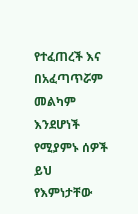የተፈጠረች እና በአፈጣጥሯም መልካም እንደሆነች የሚያምኑ ሰዎች ይህ የእምነታቸው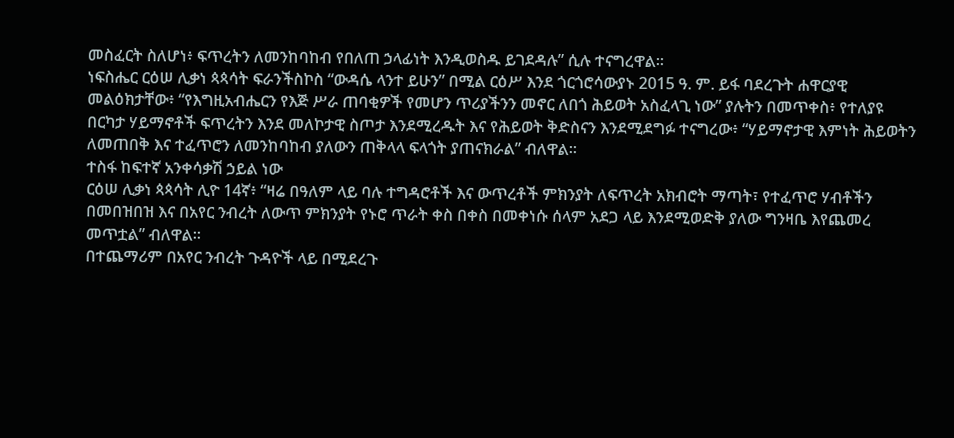መስፈርት ስለሆነ፥ ፍጥረትን ለመንከባከብ የበለጠ ኃላፊነት እንዲወስዱ ይገደዳሉ” ሲሉ ተናግረዋል።
ነፍስሔር ርዕሠ ሊቃነ ጳጳሳት ፍራንችስኮስ “ውዳሴ ላንተ ይሁን” በሚል ርዕሥ እንደ ጎርጎሮሳውያኑ 2015 ዓ. ም. ይፋ ባደረጉት ሐዋርያዊ መልዕክታቸው፥ “የእግዚአብሔርን የእጅ ሥራ ጠባቂዎች የመሆን ጥሪያችንን መኖር ለበጎ ሕይወት አስፈላጊ ነው” ያሉትን በመጥቀስ፥ የተለያዩ በርካታ ሃይማኖቶች ፍጥረትን እንደ መለኮታዊ ስጦታ እንደሚረዱት እና የሕይወት ቅድስናን እንደሚደግፉ ተናግረው፥ “ሃይማኖታዊ እምነት ሕይወትን ለመጠበቅ እና ተፈጥሮን ለመንከባከብ ያለውን ጠቅላላ ፍላጎት ያጠናክራል” ብለዋል።
ተስፋ ከፍተኛ አንቀሳቃሽ ኃይል ነው
ርዕሠ ሊቃነ ጳጳሳት ሊዮ 14ኛ፥ “ዛሬ በዓለም ላይ ባሉ ተግዳሮቶች እና ውጥረቶች ምክንያት ለፍጥረት አክብሮት ማጣት፣ የተፈጥሮ ሃብቶችን በመበዝበዝ እና በአየር ንብረት ለውጥ ምክንያት የኑሮ ጥራት ቀስ በቀስ በመቀነሱ ሰላም አደጋ ላይ እንደሚወድቅ ያለው ግንዛቤ እየጨመረ መጥቷል” ብለዋል።
በተጨማሪም በአየር ንብረት ጉዳዮች ላይ በሚደረጉ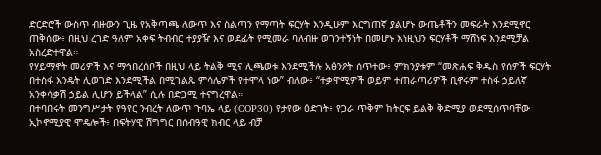ድርድሮች ውስጥ ብዙውን ጊዜ የአቅጣጫ ለውጥ እና ስልጣን የማጣት ፍርሃት እንዲሁም እርግጠኛ ያልሆኑ ውጤቶችን መፍራት እንደሚኖር ጠቅሰው፥ በዚህ ረገድ ዓለም አቀፍ ትብብር ተያያዥ እና ወደፊት የሚመራ ባለብዙ ወገንተኝነት በመሆኑ እነዚህን ፍርሃቶች ማሸነፍ እንደሚቻል አስረድተዋል።
የሃይማኖት መሪዎች እና ማኅበረሰቦች በዚህ ላይ ትልቅ ሚና ሊጫወቱ እንደሚችሉ አፅንዖት ሰጥተው፥ ምክንያቱም “መጽሐፍ ቅዱስ የሰዎች ፍርሃት በተስፋ እንዴት ሊወገድ እንደሚችል በሚገልጹ ምሳሌዎች የተሞላ ነው” ብለው፥ “ተቃዋሚዎች ወይም ተጠራጣሪዎች ቢኖሩም ተስፋ ኃይለኛ አንቀሳቃሽ ኃይል ሊሆን ይችላል” ሲሉ በድጋሚ ተናግረዋል።
በተባበሩት መንግሥታት የዓየር ንብረት ለውጥ ጉባኤ ላይ (COP30) የታየው ዕድገት፥ የጋራ ጥቅም ከትርፍ ይልቅ ቅድሚያ ወደሚሰጥባቸው ኢኮኖሚያዊ ሞዴሎች፥ በፍትሃዊ ሽግግር በሰብዓዊ ክብር ላይ ብቻ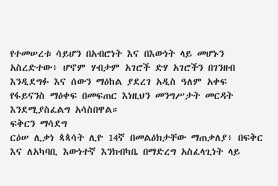የተመሠረቱ ሳይሆን በአብሮነት እና በእውነት ላይ መሆኑን አስረድተው፥ ሆኖም ሃብታም አገሮች ድሃ አገሮችን በገንዘብ እንዲደግፉ እና ሰውን ማዕከል ያደረገ አዲስ ዓለም አቀፍ የፋይናንስ ማዕቀፍ በመፍጠር እነዚህን መንግሥታት መርዳት እንደሚያስፈልግ አሳስበዋል።
ፍቅርን ማሳደግ
ርዕሠ ሊቃነ ጳጳሳት ሊዮ 14ኛ በመልዕክታቸው ማጠቃለያ፥ በፍቅር እና ለአካባቢ እውነተኛ እንክብካቤ በማድረግ አስፈላጊነት ላይ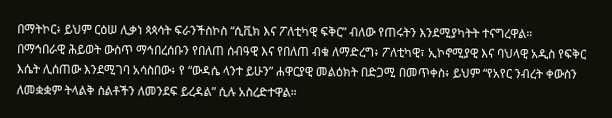በማትኮር፥ ይህም ርዕሠ ሊቃነ ጳጳሳት ፍራንችስኮስ “ሲቪክ እና ፖለቲካዊ ፍቅር” ብለው የጠሩትን እንደሚያካትት ተናግረዋል።
በማኅበራዊ ሕይወት ውስጥ ማኅበረሰቡን የበለጠ ሰብዓዊ እና የበለጠ ብቁ ለማድረግ፥ ፖለቲካዊ፣ ኢኮኖሚያዊ እና ባህላዊ አዲስ የፍቅር እሴት ሊሰጠው እንደሚገባ አሳስበው፥ የ “ውዳሴ ላንተ ይሁን” ሐዋርያዊ መልዕክት በድጋሚ በመጥቀስ፥ ይህም “የአየር ንብረት ቀውስን ለመቋቋም ትላልቅ ስልቶችን ለመንደፍ ይረዳል” ሲሉ አስረድተዋል።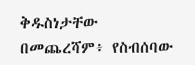ቅዱስነታቸው በመጨረሻም፥ የስብሰባው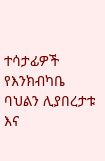ተሳታፊዎች የእንክብካቤ ባህልን ሊያበረታቱ እና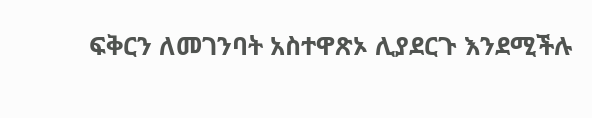ፍቅርን ለመገንባት አስተዋጽኦ ሊያደርጉ እንደሚችሉ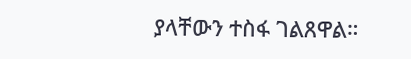ያላቸውን ተስፋ ገልጸዋል።